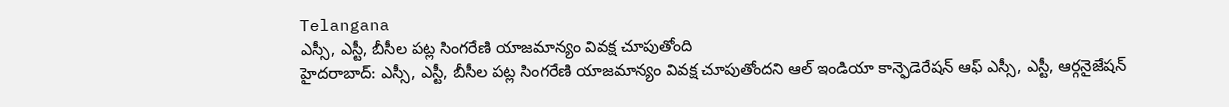Telangana
ఎస్సీ, ఎస్టీ, బీసీల పట్ల సింగరేణి యాజమాన్యం వివక్ష చూపుతోంది
హైదరాబాద్: ఎస్సీ, ఎస్టీ, బీసీల పట్ల సింగరేణి యాజమాన్యం వివక్ష చూపుతోందని ఆల్ ఇండియా కాన్ఫెడెరేషన్ ఆఫ్ ఎస్సీ, ఎస్టీ, ఆర్గనైజేషన్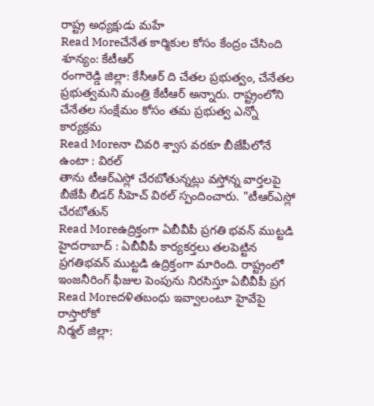రాష్ట్ర అధ్యక్షుడు మహే
Read Moreచేనేత కార్మికుల కోసం కేంద్రం చేసింది శూన్యం: కేటీఆర్
రంగారెడ్డి జిల్లా: కేసీఆర్ ది చేతల ప్రభుత్వం, చేనేతల ప్రభుత్వమని మంత్రి కేటీఆర్ అన్నారు. రాష్ట్రంలోని చేనేతల సంక్షేమం కోసం తమ ప్రభుత్వ ఎన్నో కార్యక్రమ
Read Moreనా చివరి శ్వాస వరకూ బీజేపీలోనే ఉంటా : విఠల్
తాను టీఆర్ఎస్లో చేరబోతున్నట్లు వస్తోన్న వార్తలపై బీజేపీ లీడర్ సీహెచ్ విఠల్ స్పందించారు. "టీఆర్ఎస్లో చేరబోతున్
Read Moreఉద్రిక్తంగా ఏబీవీపీ ప్రగతి భవన్ ముట్టడి
హైదరాబాద్ : ఏబీవీపీ కార్యకర్తలు తలపెట్టిన ప్రగతిభవన్ ముట్టడి ఉద్రిక్తంగా మారింది. రాష్ట్రంలో ఇంజనీరింగ్ ఫీజుల పెంపును నిరసిస్తూ ఏబీవీపీ ప్రగ
Read Moreదళితబంధు ఇవ్వాలంటూ హైవేపై రాస్తారోకో
నిర్మల్ జిల్లా: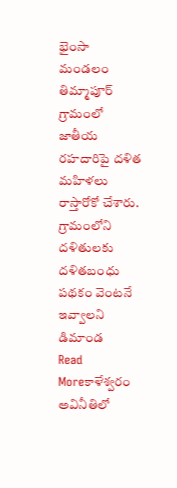భైంసా మండలం తిమ్మాపూర్ గ్రామంలో జాతీయ రహదారిపై దళిత మహిళలు రాస్తారోకో చేశారు. గ్రామంలోని దళితులకు దళితబంధు పథకం వెంటనే ఇవ్వాలని డిమాండ
Read Moreకాళేశ్వరం అవినీతిలో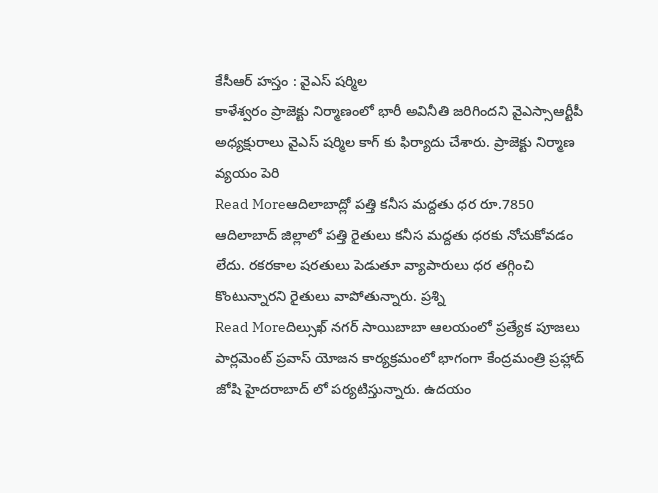కేసీఆర్ హస్తం : వైఎస్ షర్మిల
కాళేశ్వరం ప్రాజెక్టు నిర్మాణంలో భారీ అవినీతి జరిగిందని వైఎస్సాఆర్టీపీ అధ్యక్షురాలు వైఎస్ షర్మిల కాగ్ కు ఫిర్యాదు చేశారు. ప్రాజెక్టు నిర్మాణ వ్యయం పెరి
Read Moreఆదిలాబాద్లో పత్తి కనీస మద్దతు ధర రూ.7850
ఆదిలాబాద్ జిల్లాలో పత్తి రైతులు కనీస మద్దతు ధరకు నోచుకోవడం లేదు. రకరకాల షరతులు పెడుతూ వ్యాపారులు ధర తగ్గించి కొంటున్నారని రైతులు వాపోతున్నారు. ప్రశ్ని
Read Moreదిల్సుఖ్ నగర్ సాయిబాబా ఆలయంలో ప్రత్యేక పూజలు
పార్లమెంట్ ప్రవాస్ యోజన కార్యక్రమంలో భాగంగా కేంద్రమంత్రి ప్రహ్లాద్ జోషి హైదరాబాద్ లో పర్యటిస్తున్నారు. ఉదయం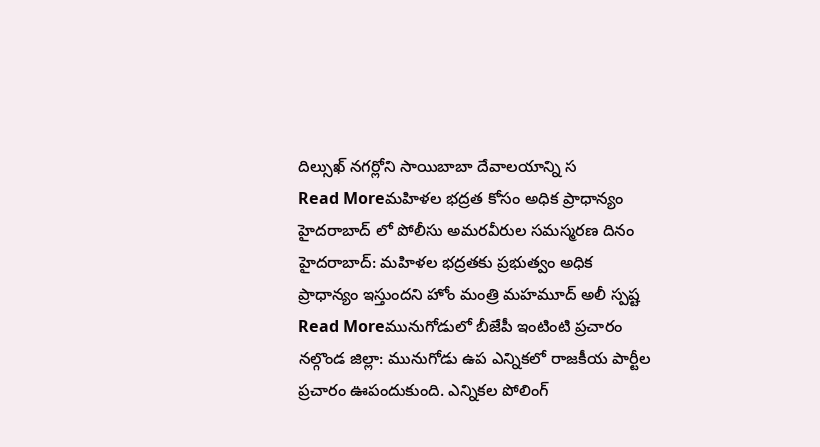దిల్సుఖ్ నగర్లోని సాయిబాబా దేవాలయాన్ని స
Read Moreమహిళల భద్రత కోసం అధిక ప్రాధాన్యం
హైదరాబాద్ లో పోలీసు అమరవీరుల సమస్మరణ దినం హైదరాబాద్: మహిళల భద్రతకు ప్రభుత్వం అధిక ప్రాధాన్యం ఇస్తుందని హోం మంత్రి మహమూద్ అలీ స్పష్ట
Read Moreమునుగోడులో బీజేపీ ఇంటింటి ప్రచారం
నల్గొండ జిల్లా: మునుగోడు ఉప ఎన్నికలో రాజకీయ పార్టీల ప్రచారం ఊపందుకుంది. ఎన్నికల పోలింగ్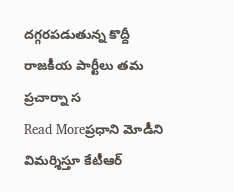దగ్గరపడుతున్న కొద్దీ రాజకీయ పార్టీలు తమ ప్రచార్నా స
Read Moreప్రధాని మోడీని విమర్శిస్తూ కేటీఆర్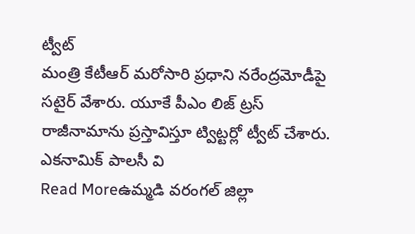ట్వీట్
మంత్రి కేటీఆర్ మరోసారి ప్రధాని నరేంద్రమోడీపై సటైర్ వేశారు. యూకే పీఎం లిజ్ ట్రస్ రాజీనామాను ప్రస్తావిస్తూ ట్విట్టర్లో ట్వీట్ చేశారు. ఎకనామిక్ పాలసీ వి
Read Moreఉమ్మడి వరంగల్ జిల్లా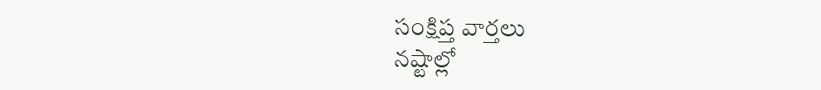సంక్షిప్త వార్తలు
నష్టాల్లో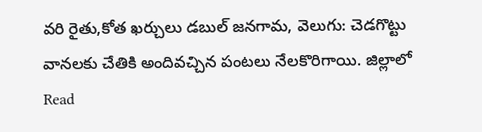వరి రైతు,కోత ఖర్చులు డబుల్ జనగామ, వెలుగు: చెడగొట్టు వానలకు చేతికి అందివచ్చిన పంటలు నేలకొరిగాయి. జిల్లాలో
Read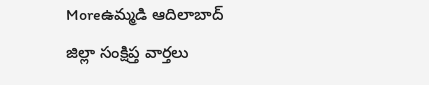Moreఉమ్మడి ఆదిలాబాద్ జిల్లా సంక్షిప్త వార్తలు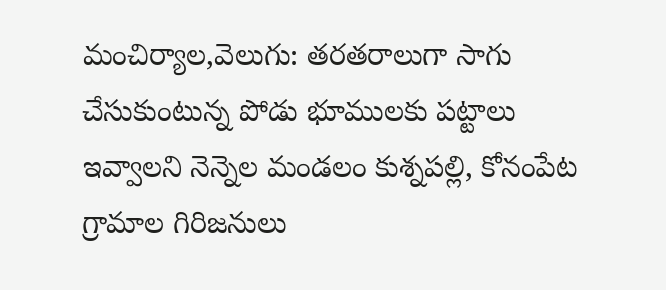మంచిర్యాల,వెలుగు: తరతరాలుగా సాగు చేసుకుంటున్న పోడు భూములకు పట్టాలు ఇవ్వాలని నెన్నెల మండలం కుశ్నపల్లి, కోనంపేట గ్రామాల గిరిజనులు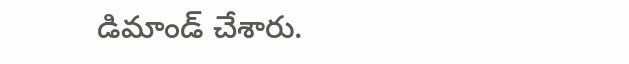డిమాండ్ చేశారు.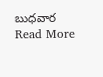బుధవార
Read More